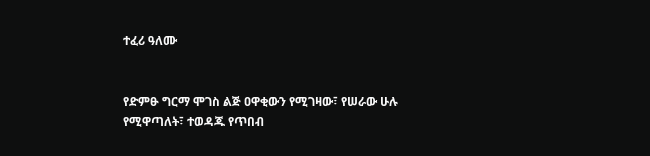ተፈሪ ዓለሙ


የድምፁ ግርማ ሞገስ ልጅ ዐዋቂውን የሚገዛው፣ የሠራው ሁሉ የሚዋጣለት፣ ተወዳጁ የጥበብ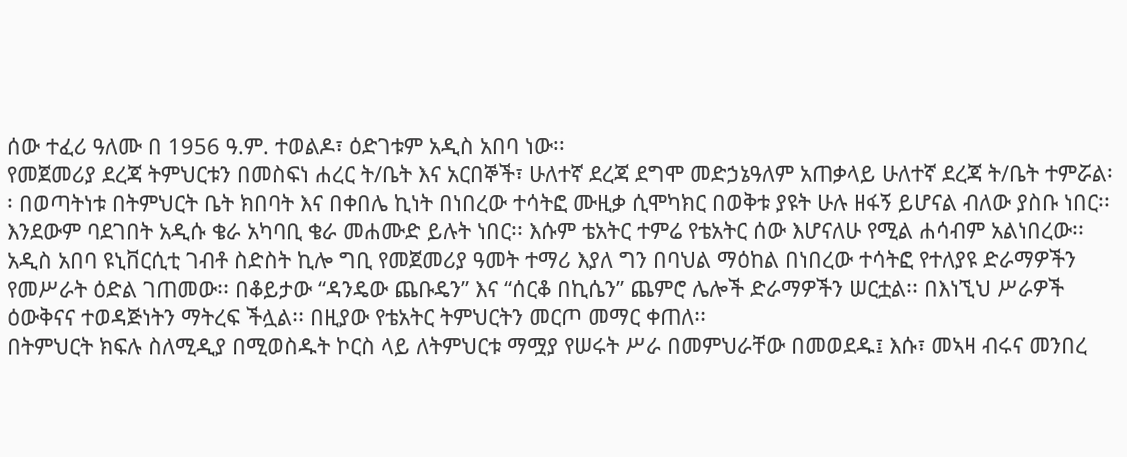ሰው ተፈሪ ዓለሙ በ 1956 ዓ.ም. ተወልዶ፣ ዕድገቱም አዲስ አበባ ነው፡፡
የመጀመሪያ ደረጃ ትምህርቱን በመስፍነ ሐረር ት/ቤት እና አርበኞች፣ ሁለተኛ ደረጃ ደግሞ መድኃኔዓለም አጠቃላይ ሁለተኛ ደረጃ ት/ቤት ተምሯል፡፡ በወጣትነቱ በትምህርት ቤት ክበባት እና በቀበሌ ኪነት በነበረው ተሳትፎ ሙዚቃ ሲሞካክር በወቅቱ ያዩት ሁሉ ዘፋኝ ይሆናል ብለው ያስቡ ነበር፡፡ እንደውም ባደገበት አዲሱ ቄራ አካባቢ ቄራ መሐሙድ ይሉት ነበር፡፡ እሱም ቴአትር ተምሬ የቴአትር ሰው እሆናለሁ የሚል ሐሳብም አልነበረው፡፡
አዲስ አበባ ዩኒቨርሲቲ ገብቶ ስድስት ኪሎ ግቢ የመጀመሪያ ዓመት ተማሪ እያለ ግን በባህል ማዕከል በነበረው ተሳትፎ የተለያዩ ድራማዎችን የመሥራት ዕድል ገጠመው፡፡ በቆይታው “ዳንዴው ጨቡዴን” እና “ሰርቆ በኪሴን” ጨምሮ ሌሎች ድራማዎችን ሠርቷል፡፡ በእነኚህ ሥራዎች ዕውቅናና ተወዳጅነትን ማትረፍ ችሏል፡፡ በዚያው የቴአትር ትምህርትን መርጦ መማር ቀጠለ፡፡
በትምህርት ክፍሉ ስለሚዲያ በሚወስዱት ኮርስ ላይ ለትምህርቱ ማሟያ የሠሩት ሥራ በመምህራቸው በመወደዱ፤ እሱ፣ መኣዛ ብሩና መንበረ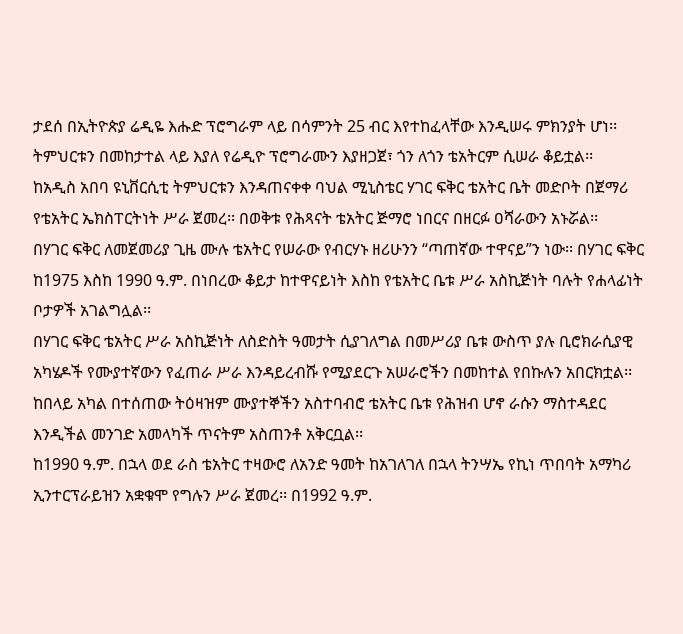ታደሰ በኢትዮጵያ ሬዲዬ እሑድ ፕሮግራም ላይ በሳምንት 25 ብር እየተከፈላቸው እንዲሠሩ ምክንያት ሆነ፡፡
ትምህርቱን በመከታተል ላይ እያለ የሬዲዮ ፕሮግራሙን እያዘጋጀ፣ ጎን ለጎን ቴአትርም ሲሠራ ቆይቷል፡፡
ከአዲስ አበባ ዩኒቨርሲቲ ትምህርቱን እንዳጠናቀቀ ባህል ሚኒስቴር ሃገር ፍቅር ቴአትር ቤት መድቦት በጀማሪ የቴአትር ኤክስፐርትነት ሥራ ጀመረ፡፡ በወቅቱ የሕጻናት ቴአትር ጅማሮ ነበርና በዘርፉ ዐሻራውን አኑሯል፡፡
በሃገር ፍቅር ለመጀመሪያ ጊዜ ሙሉ ቴአትር የሠራው የብርሃኑ ዘሪሁንን “ጣጠኛው ተዋናይ”ን ነው፡፡ በሃገር ፍቅር ከ1975 እስከ 1990 ዓ.ም. በነበረው ቆይታ ከተዋናይነት እስከ የቴአትር ቤቱ ሥራ አስኪጅነት ባሉት የሐላፊነት ቦታዎች አገልግሏል፡፡
በሃገር ፍቅር ቴአትር ሥራ አስኪጅነት ለስድስት ዓመታት ሲያገለግል በመሥሪያ ቤቱ ውስጥ ያሉ ቢሮክራሲያዊ አካሄዶች የሙያተኛውን የፈጠራ ሥራ እንዳይረብሹ የሚያደርጉ አሠራሮችን በመከተል የበኩሉን አበርክቷል፡፡ ከበላይ አካል በተሰጠው ትዕዛዝም ሙያተኞችን አስተባብሮ ቴአትር ቤቱ የሕዝብ ሆኖ ራሱን ማስተዳደር እንዲችል መንገድ አመላካች ጥናትም አስጠንቶ አቅርቧል፡፡
ከ1990 ዓ.ም. በኋላ ወደ ራስ ቴአትር ተዛውሮ ለአንድ ዓመት ከአገለገለ በኋላ ትንሣኤ የኪነ ጥበባት አማካሪ ኢንተርፕራይዝን አቋቁሞ የግሉን ሥራ ጀመረ፡፡ በ1992 ዓ.ም.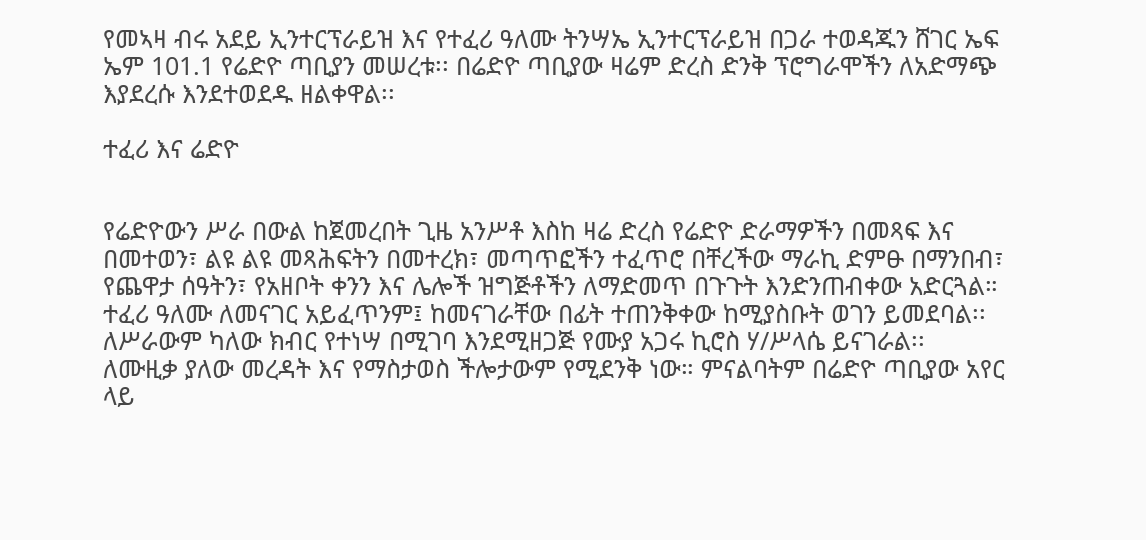የመኣዛ ብሩ አደይ ኢንተርፕራይዝ እና የተፈሪ ዓለሙ ትንሣኤ ኢንተርፕራይዝ በጋራ ተወዳጁን ሸገር ኤፍ ኤም 101.1 የሬድዮ ጣቢያን መሠረቱ፡፡ በሬድዮ ጣቢያው ዛሬም ድረስ ድንቅ ፕሮግራሞችን ለአድማጭ እያደረሱ እንደተወደዱ ዘልቀዋል፡፡

ተፈሪ እና ሬድዮ


የሬድዮውን ሥራ በውል ከጀመረበት ጊዜ አንሥቶ እስከ ዛሬ ድረስ የሬድዮ ድራማዎችን በመጻፍ እና በመተወን፣ ልዩ ልዩ መጻሕፍትን በመተረክ፣ መጣጥፎችን ተፈጥሮ በቸረችው ማራኪ ድምፁ በማንበብ፣ የጨዋታ ሰዓትን፣ የአዘቦት ቀንን እና ሌሎች ዝግጅቶችን ለማድመጥ በጉጉት እንድንጠብቀው አድርጓል።
ተፈሪ ዓለሙ ለመናገር አይፈጥንም፤ ከመናገራቸው በፊት ተጠንቅቀው ከሚያስቡት ወገን ይመደባል፡፡ ለሥራውም ካለው ክብር የተነሣ በሚገባ እንደሚዘጋጅ የሙያ አጋሩ ኪሮስ ሃ/ሥላሴ ይናገራል፡፡
ለሙዚቃ ያለው መረዳት እና የማስታወስ ችሎታውም የሚደንቅ ነው። ምናልባትም በሬድዮ ጣቢያው አየር ላይ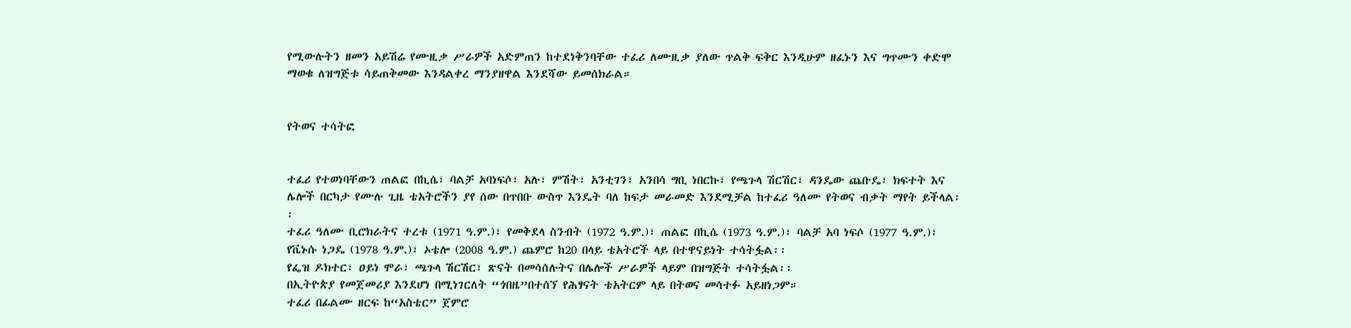የሚውሉትን ዘመን አይሽሬ የሙዚቃ ሥራዎች አድምጠን ከተደነቅንባቸው ተፈሪ ለሙዚቃ ያለው ጥልቅ ፍቅር እንዲሁም ዘፈኑን እና ግጥሙን ቀድሞ ማወቁ ለዝግጅቱ ሳይጠቅመው እንዳልቀረ ማንያዘዋል እንደሻው ይመሰክራል።


የትወና ተሳትፎ


ተፈሪ የተወነባቸውን ጠልፎ በኪሴ፣ ባልቻ አባነፍሶ፣ አሉ፣ ምሽት፣ አንቲገን፣ አንበሳ ግቢ ነበርኩ፣ የጫጉላ ሽርሽር፣ ዳንዴው ጨቡዴ፣ ክፍተት እና ሌሎች በርካታ የሙሉ ጊዜ ቴአትሮችን ያየ ሰው በጥበቡ ውስጥ እንዴት ባለ ከፍታ መራመድ እንደሚቻል ከተፈሪ ዓለሙ የትወና ብቃት ማየት ይችላል፡፡
ተፈሪ ዓለሙ ቢሮክራትና ተረቱ (1971 ዓ.ም.)፣ የመቅደላ ስንብት (1972 ዓ.ም.)፣ ጠልፎ በኪሴ (1973 ዓ.ም.)፣ ባልቻ አባ ነፍሶ (1977 ዓ.ም.)፣ የቬኑሱ ነጋዴ (1978 ዓ.ም.)፣ ኦቴሎ (2008 ዓ.ም.) ጨምሮ ከ20 በላይ ቴአትሮች ላይ በተዋናይነት ተሳትፏል፡፡
የፌዝ ዶክተር፣ ዐይነ ሞራ፣ ጫጉላ ሽርሽር፣ ጽናት በመሳሰሉትና በሌሎች ሥራዎች ላይም በዝግጅት ተሳትፏል፡፡
በኢትዮጵያ የመጀመሪያ እንደሆነ በሚነገርለት “ጎበዜ”በተሰኘ የሕፃናት ቴአትርም ላይ በትወና መሳተፉ አይዘነጋም።
ተፈሪ በፊልሙ ዘርፍ ከ“አስቴር” ጀምሮ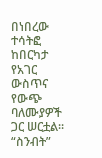በነበረው ተሳትፎ ከበርካታ የአገር ውስጥና የውጭ ባለሙያዎች ጋር ሠርቷል፡፡
“ስንብት”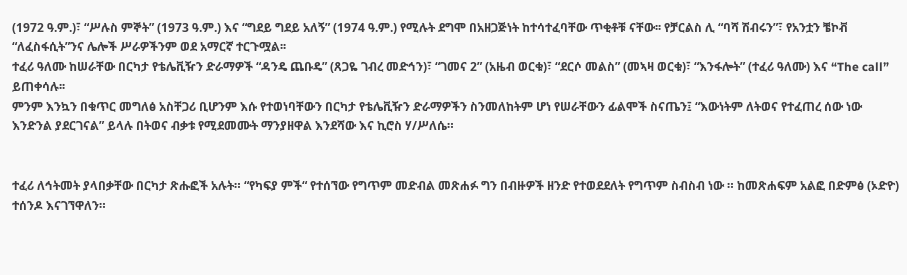(1972 ዓ.ም.)፣ “ሥሉስ ምኞት” (1973 ዓ.ም.) እና “ግደይ ግደይ አለኝ” (1974 ዓ.ም.) የሚሉት ደግሞ በአዘጋጅነት ከተሳተፈባቸው ጥቂቶቹ ናቸው፡፡ የቻርልስ ሊ “ባሻ ሽብሩን”፣ የአንቷን ቼኮቭ “ለፈስፋሲት”ንና ሌሎች ሥራዎችንም ወደ አማርኛ ተርጉሟል፡፡
ተፈሪ ዓለሙ ከሠራቸው በርካታ የቴሌቪዥን ድራማዎች “ዳንዴ ጨቡዴ” (ጸጋዬ ገብረ መድኅን)፣ “ገመና 2” (አዜብ ወርቁ)፣ “ደርሶ መልስ” (መኣዛ ወርቁ)፣ “እንፋሎት” (ተፈሪ ዓለሙ) እና “The call” ይጠቀሳሉ፡፡
ምንም እንኳን በቁጥር መግለፅ አስቸጋሪ ቢሆንም እሱ የተወነባቸውን በርካታ የቴሌቪዥን ድራማዎችን ስንመለከትም ሆነ የሠራቸውን ፊልሞች ስናጤን፤ “እውነትም ለትወና የተፈጠረ ሰው ነው እንድንል ያደርገናል” ይላሉ በትወና ብቃቱ የሚደመሙት ማንያዘዋል እንደሻው እና ኪሮስ ሃ/ሥለሴ።


ተፈሪ ለኅትመት ያላበቃቸው በርካታ ጽሑፎች አሉት። “የካፍያ ምች“ የተሰኘው የግጥም መድብል መጽሐፉ ግን በብዙዎች ዘንድ የተወደደለት የግጥም ስብስብ ነው ። ከመጽሐፍም አልፎ በድምፅ (ኦድዮ) ተሰንዶ እናገኘዋለን።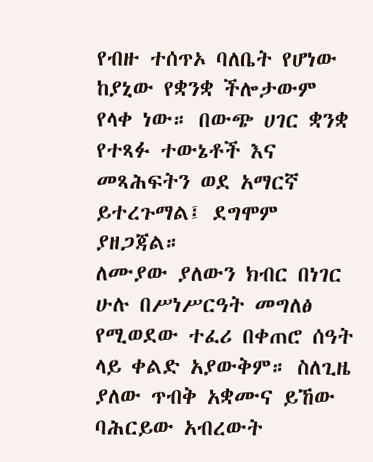የብዙ ተሰጥኦ ባለቤት የሆነው ከያኒው የቋንቋ ችሎታውም የላቀ ነው። በውጭ ሀገር ቋንቋ የተጻፉ ተውኔቶች እና መጻሕፍትን ወደ አማርኛ ይተረጉማል፤ ደግሞም ያዘጋጃል።
ለሙያው ያለውን ክብር በነገር ሁሉ በሥነሥርዓት መግለፅ የሚወደው ተፈሪ በቀጠሮ ሰዓት ላይ ቀልድ አያውቅም። ስለጊዜ ያለው ጥብቅ አቋሙና ይኸው ባሕርይው አብረውት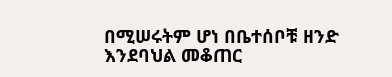በሚሠሩትም ሆነ በቤተሰቦቹ ዘንድ እንደባህል መቆጠር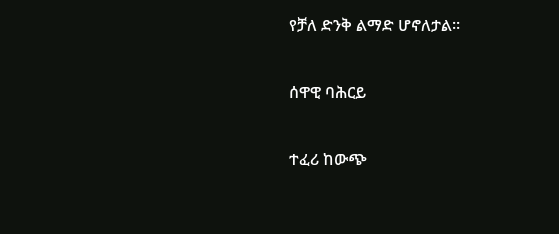የቻለ ድንቅ ልማድ ሆኖለታል።


ሰዋዊ ባሕርይ


ተፈሪ ከውጭ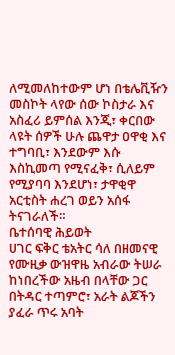ለሚመለከተውም ሆነ በቴሌቪዥን መስኮት ላየው ሰው ኮስታራ እና አስፈሪ ይምሰል እንጂ፣ ቀርበው ላዩት ሰዎች ሁሉ ጨዋታ ዐዋቂ እና ተግባቢ፣ እንደውም እሱ እስኪመጣ የሚናፈቅ፣ ሲለይም የሚያባባ እንደሆነ፣ ታዋቂዋ አርቲስት ሐረገ ወይን አሰፋ ትናገራለች።
ቤተሰባዊ ሕይወት
ሀገር ፍቅር ቴአትር ሳለ በዘመናዊ የሙዚቃ ውዝዋዜ አብራው ትሠራ ከነበረችው አዜብ በላቸው ጋር በትዳር ተጣምሮ፣ አራት ልጆችን ያፈራ ጥሩ አባት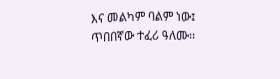እና መልካም ባልም ነው፤ ጥበበኛው ተፈሪ ዓለሙ፡፡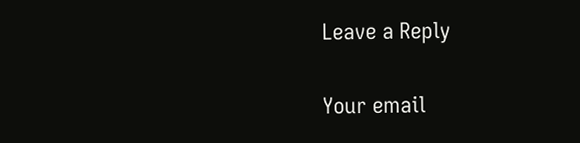Leave a Reply

Your email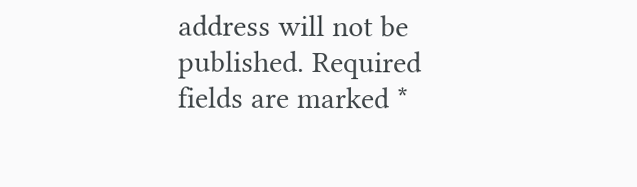address will not be published. Required fields are marked *